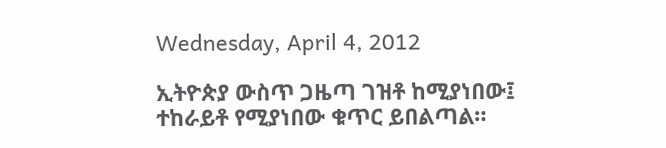Wednesday, April 4, 2012

ኢትዮጵያ ውስጥ ጋዜጣ ገዝቶ ከሚያነበው፤ ተከራይቶ የሚያነበው ቁጥር ይበልጣል።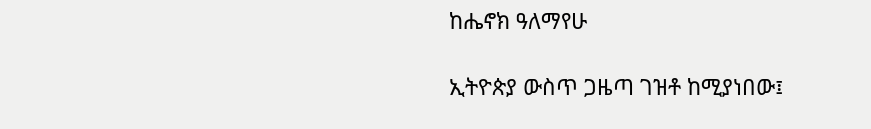ከሔኖክ ዓለማየሁ

ኢትዮጵያ ውስጥ ጋዜጣ ገዝቶ ከሚያነበው፤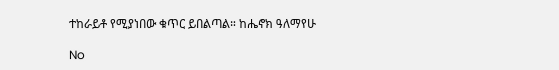ተከራይቶ የሚያነበው ቁጥር ይበልጣል። ከሔኖክ ዓለማየሁ

No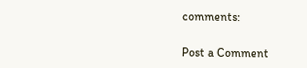comments:

Post a Comment